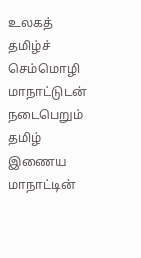உலகத் தமிழ்ச் செம்மொழி மாநாட்டுடன் நடைபெறும் தமிழ் இணைய மாநாட்டின்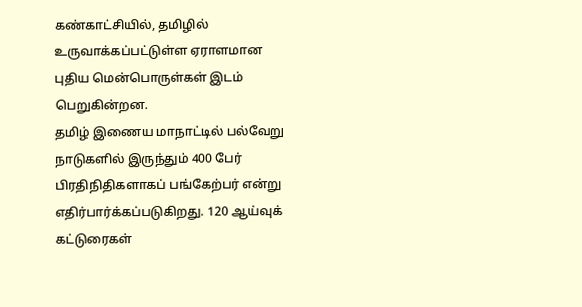கண்காட்சியில், தமிழில் உருவாக்கப்பட்டுள்ள ஏராளமான புதிய மென்பொருள்கள் இடம் பெறுகின்றன.
தமிழ் இணைய மாநாட்டில் பல்வேறு நாடுகளில் இருந்தும் 400 பேர் பிரதிநிதிகளாகப் பங்கேற்பர் என்று எதிர்பார்க்கப்படுகிறது. 120 ஆய்வுக் கட்டுரைகள்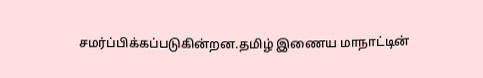சமர்ப்பிக்கப்படுகின்றன.தமிழ் இணைய மாநாட்டின்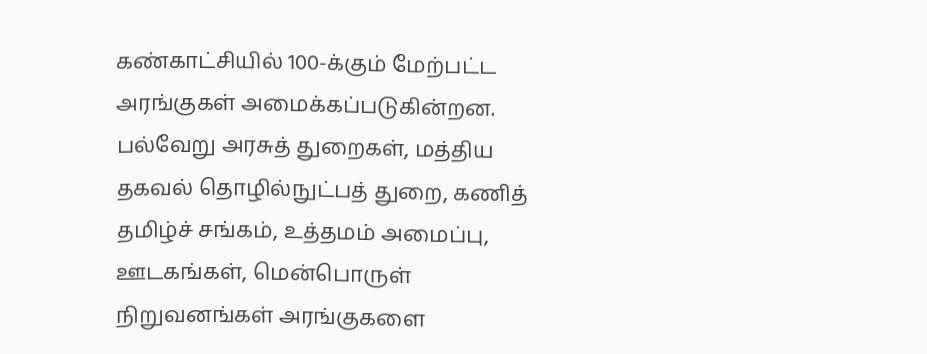கண்காட்சியில் 100-க்கும் மேற்பட்ட அரங்குகள் அமைக்கப்படுகின்றன.
பல்வேறு அரசுத் துறைகள், மத்திய தகவல் தொழில்நுட்பத் துறை, கணித் தமிழ்ச் சங்கம், உத்தமம் அமைப்பு, ஊடகங்கள், மென்பொருள் நிறுவனங்கள் அரங்குகளை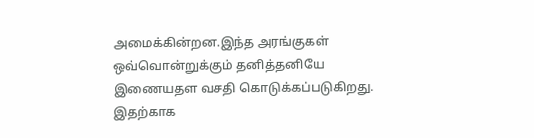அமைக்கின்றன.இந்த அரங்குகள் ஒவ்வொன்றுக்கும் தனித்தனியே இணையதள வசதி கொடுக்கப்படுகிறது. இதற்காக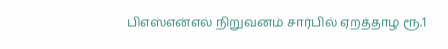பிஎஸ்என்எல் நிறுவனம் சார்பில் ஏறத்தாழ ரூ.1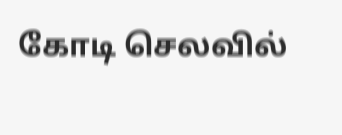கோடி செலவில்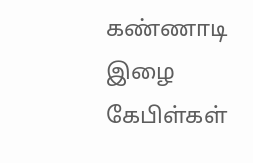கண்ணாடி இழை கேபிள்கள்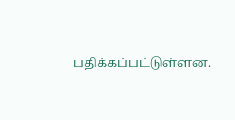பதிக்கப்பட்டுள்ளன.